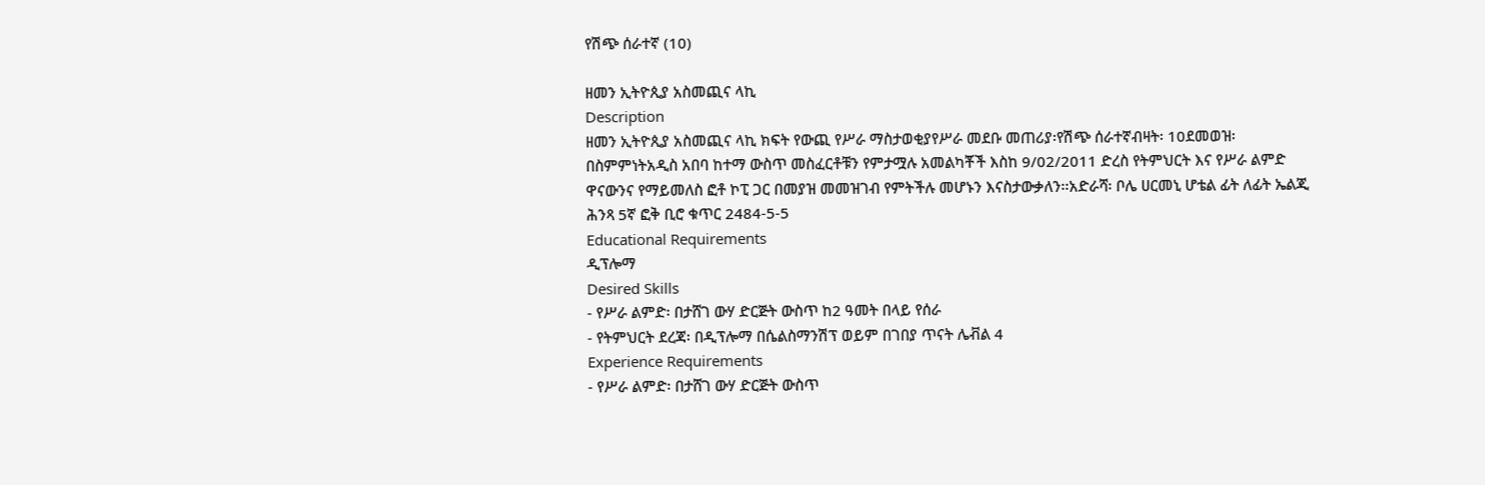የሽጭ ሰራተኛ (10)

ዘመን ኢትዮጲያ አስመጪና ላኪ
Description
ዘመን ኢትዮጲያ አስመጪና ላኪ ክፍት የውጪ የሥራ ማስታወቂያየሥራ መደቡ መጠሪያ፡የሽጭ ሰራተኛብዛት፡ 10ደመወዝ፡ በስምምነትአዲስ አበባ ከተማ ውስጥ መስፈርቶቹን የምታሟሉ አመልካቾች እስከ 9/02/2011 ድረስ የትምህርት እና የሥራ ልምድ ዋናውንና የማይመለስ ፎቶ ኮፒ ጋር በመያዝ መመዝገብ የምትችሉ መሆኑን እናስታውቃለን፡፡አድራሻ፡ ቦሌ ሀርመኒ ሆቴል ፊት ለፊት ኤልጂ ሕንጻ 5ኛ ፎቅ ቢሮ ቁጥር 2484-5-5
Educational Requirements
ዲፕሎማ
Desired Skills
- የሥራ ልምድ፡ በታሸገ ውሃ ድርጅት ውስጥ ከ2 ዓመት በላይ የሰራ
- የትምህርት ደረጃ፡ በዲፕሎማ በሴልስማንሽፕ ወይም በገበያ ጥናት ሌቭል 4
Experience Requirements
- የሥራ ልምድ፡ በታሸገ ውሃ ድርጅት ውስጥ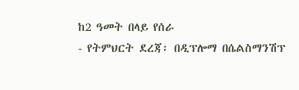ከ2 ዓመት በላይ የሰራ
- የትምህርት ደረጃ፡ በዲፕሎማ በሴልስማንሽፕ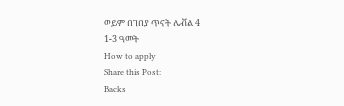ወይም በገበያ ጥናት ሌቭል 4
1-3 ዓመት
How to apply
Share this Post:
Backs